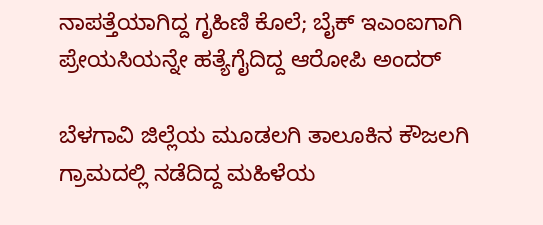ನಾಪತ್ತೆಯಾಗಿದ್ದ ಗೃಹಿಣಿ ಕೊಲೆ; ಬೈಕ್ ಇಎಂಐಗಾಗಿ ಪ್ರೇಯಸಿಯನ್ನೇ ಹತ್ಯೆಗೈದಿದ್ದ ಆರೋಪಿ ಅಂದರ್

ಬೆಳಗಾವಿ ಜಿಲ್ಲೆಯ ಮೂಡಲಗಿ ತಾಲೂಕಿನ ಕೌಜಲಗಿ ಗ್ರಾಮದಲ್ಲಿ ನಡೆದಿದ್ದ ಮಹಿಳೆಯ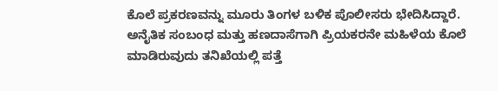ಕೊಲೆ ಪ್ರಕರಣವನ್ನು ಮೂರು ತಿಂಗಳ ಬಳಿಕ ಪೊಲೀಸರು ಭೇದಿಸಿದ್ದಾರೆ. ಅನೈತಿಕ ಸಂಬಂಧ ಮತ್ತು ಹಣದಾಸೆಗಾಗಿ ಪ್ರಿಯಕರನೇ ಮಹಿಳೆಯ ಕೊಲೆ ಮಾಡಿರುವುದು ತನಿಖೆಯಲ್ಲಿ ಪತ್ತೆ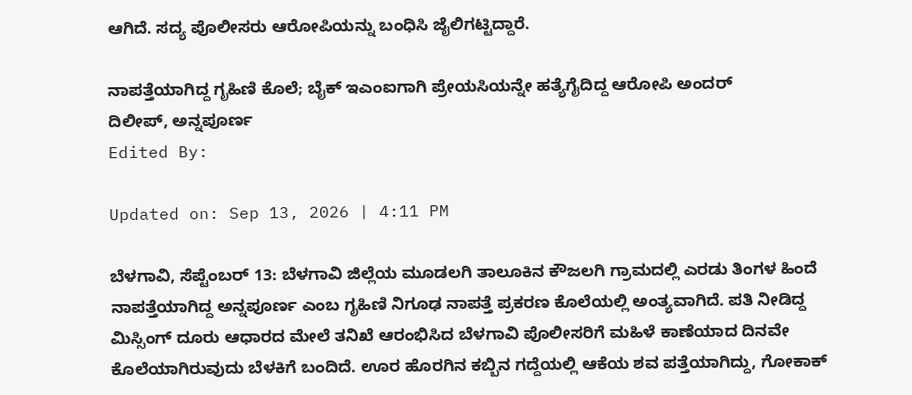ಆಗಿದೆ. ಸದ್ಯ ಪೊಲೀಸರು ಆರೋಪಿಯನ್ನು ಬಂಧಿಸಿ ಜೈಲಿಗಟ್ಟಿದ್ದಾರೆ.

ನಾಪತ್ತೆಯಾಗಿದ್ದ ಗೃಹಿಣಿ ಕೊಲೆ; ಬೈಕ್ ಇಎಂಐಗಾಗಿ ಪ್ರೇಯಸಿಯನ್ನೇ ಹತ್ಯೆಗೈದಿದ್ದ ಆರೋಪಿ ಅಂದರ್
ದಿಲೀಪ್, ಅನ್ನಪೂರ್ಣ
Edited By:

Updated on: Sep 13, 2026 | 4:11 PM

ಬೆಳಗಾವಿ, ಸೆಪ್ಟೆಂಬರ್ 13: ಬೆಳಗಾವಿ ಜಿಲ್ಲೆಯ ಮೂಡಲಗಿ ತಾಲೂಕಿನ ಕೌಜಲಗಿ ಗ್ರಾಮದಲ್ಲಿ ಎರಡು ತಿಂಗಳ ಹಿಂದೆ ನಾಪತ್ತೆಯಾಗಿದ್ದ ಅನ್ನಪೂರ್ಣ ಎಂಬ ಗೃಹಿಣಿ ನಿಗೂಢ ನಾಪತ್ತೆ ಪ್ರಕರಣ ಕೊಲೆಯಲ್ಲಿ ಅಂತ್ಯವಾಗಿದೆ. ಪತಿ ನೀಡಿದ್ದ ಮಿಸ್ಸಿಂಗ್ ದೂರು ಆಧಾರದ ಮೇಲೆ ತನಿಖೆ ಆರಂಭಿಸಿದ ಬೆಳಗಾವಿ ಪೊಲೀಸರಿಗೆ ಮಹಿಳೆ ಕಾಣೆಯಾದ ದಿನವೇ ಕೊಲೆಯಾಗಿರುವುದು ಬೆಳಕಿಗೆ ಬಂದಿದೆ. ಊರ ಹೊರಗಿನ ಕಬ್ಬಿನ ಗದ್ದೆಯಲ್ಲಿ ಆಕೆಯ ಶವ ಪತ್ತೆಯಾಗಿದ್ದು, ಗೋಕಾಕ್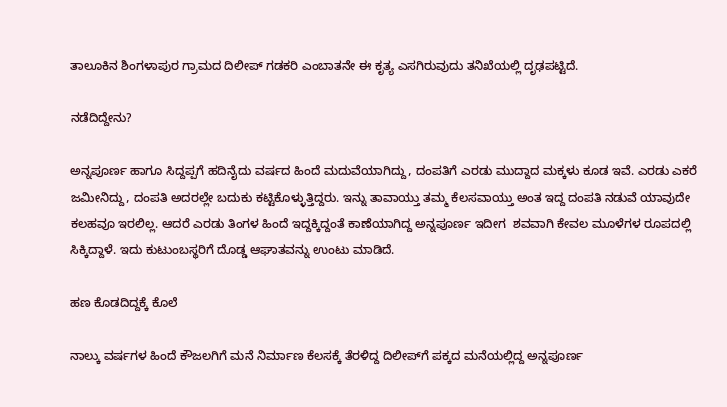ತಾಲೂಕಿನ ಶಿಂಗಳಾಪುರ ಗ್ರಾಮದ ದಿಲೀಪ್ ಗಡಕರಿ ಎಂಬಾತನೇ ಈ ಕೃತ್ಯ ಎಸಗಿರುವುದು ತನಿಖೆಯಲ್ಲಿ ದೃಢಪಟ್ಟಿದೆ.

ನಡೆದಿದ್ದೇನು?

ಅನ್ನಪೂರ್ಣ ಹಾಗೂ ಸಿದ್ದಪ್ಪಗೆ ಹದಿನೈದು ವರ್ಷದ ಹಿಂದೆ ಮದುವೆಯಾಗಿದ್ದು, ದಂಪತಿಗೆ ಎರಡು ಮುದ್ದಾದ ಮಕ್ಕಳು ಕೂಡ ಇವೆ. ಎರಡು ಎಕರೆ ಜಮೀನಿದ್ದು, ದಂಪತಿ ಅದರಲ್ಲೇ ಬದುಕು ಕಟ್ಟಿಕೊಳ್ಳುತ್ತಿದ್ದರು. ಇನ್ನು ತಾವಾಯ್ತು ತಮ್ಮ ಕೆಲಸವಾಯ್ತು ಅಂತ ಇದ್ದ ದಂಪತಿ ನಡುವೆ ಯಾವುದೇ ಕಲಹವೂ ಇರಲಿಲ್ಲ. ಆದರೆ ಎರಡು ತಿಂಗಳ ಹಿಂದೆ ಇದ್ದಕ್ಕಿದ್ದಂತೆ ಕಾಣೆಯಾಗಿದ್ದ ಅನ್ನಪೂರ್ಣ ಇದೀಗ  ಶವವಾಗಿ ಕೇವಲ ಮೂಳೆಗಳ ರೂಪದಲ್ಲಿ ಸಿಕ್ಕಿದ್ದಾಳೆ‌. ಇದು ಕುಟುಂಬಸ್ಥರಿಗೆ ದೊಡ್ಡ ಆಘಾತವನ್ನು ಉಂಟು ಮಾಡಿದೆ.

ಹಣ ಕೊಡದಿದ್ದಕ್ಕೆ ಕೊಲೆ

ನಾಲ್ಕು ವರ್ಷಗಳ ಹಿಂದೆ ಕೌಜಲಗಿಗೆ ಮನೆ ನಿರ್ಮಾಣ ಕೆಲಸಕ್ಕೆ ತೆರಳಿದ್ದ ದಿಲೀಪ್‌ಗೆ ಪಕ್ಕದ ಮನೆಯಲ್ಲಿದ್ದ ಅನ್ನಪೂರ್ಣ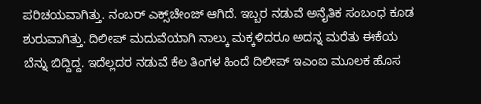ಪರಿಚಯವಾಗಿತ್ತು. ನಂಬರ್ ಎಕ್ಸ್‌ಚೇಂಜ್‌ ಆಗಿದೆ. ಇಬ್ಬರ ನಡುವೆ ಅನೈತಿಕ ಸಂಬಂಧ ಕೂಡ ಶುರುವಾಗಿತ್ತು. ದಿಲೀಪ್ ಮದುವೆಯಾಗಿ ನಾಲ್ಕು ಮಕ್ಕಳಿದರೂ ಅದನ್ನ ಮರೆತು ಈಕೆಯ ಬೆನ್ನು ಬಿದ್ದಿದ್ದ‌. ಇದೆಲ್ಲದರ ನಡುವೆ ಕೆಲ ತಿಂಗಳ ಹಿಂದೆ ದಿಲೀಪ್ ಇಎಂಐ ಮೂಲಕ ಹೊಸ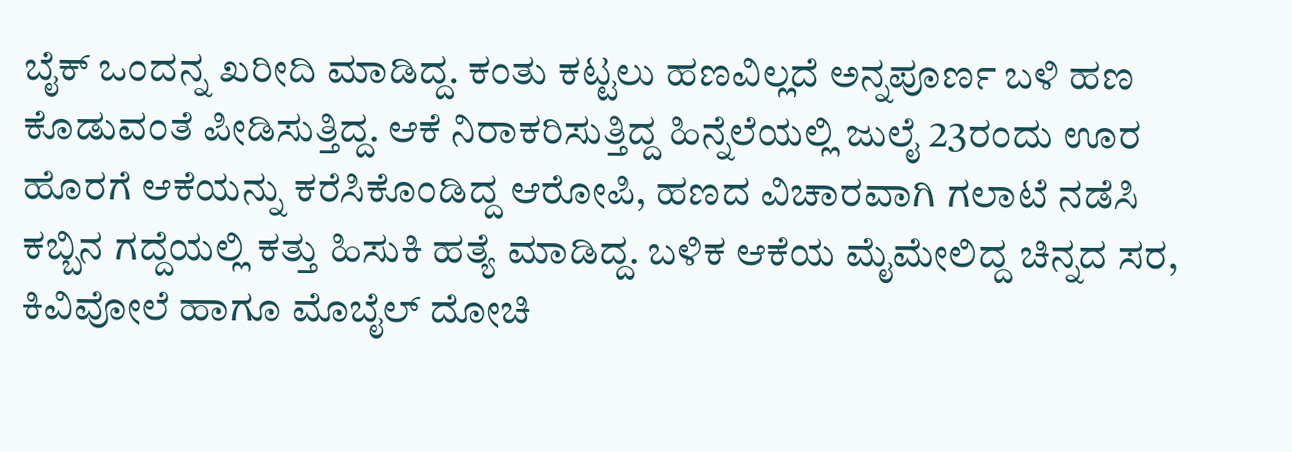ಬೈಕ್ ಒಂದನ್ನ ಖರೀದಿ ಮಾಡಿದ್ದ. ಕಂತು ಕಟ್ಟಲು ಹಣವಿಲ್ಲದೆ ಅನ್ನಪೂರ್ಣ ಬಳಿ ಹಣ ಕೊಡುವಂತೆ ಪೀಡಿಸುತ್ತಿದ್ದ. ಆಕೆ ನಿರಾಕರಿಸುತ್ತಿದ್ದ ಹಿನ್ನೆಲೆಯಲ್ಲಿ ಜುಲೈ 23ರಂದು ಊರ ಹೊರಗೆ ಆಕೆಯನ್ನು ಕರೆಸಿಕೊಂಡಿದ್ದ ಆರೋಪಿ, ಹಣದ ವಿಚಾರವಾಗಿ ಗಲಾಟೆ ನಡೆಸಿ ಕಬ್ಬಿನ ಗದ್ದೆಯಲ್ಲಿ ಕತ್ತು ಹಿಸುಕಿ ಹತ್ಯೆ ಮಾಡಿದ್ದ. ಬಳಿಕ ಆಕೆಯ ಮೈಮೇಲಿದ್ದ ಚಿನ್ನದ ಸರ, ಕಿವಿವೋಲೆ ಹಾಗೂ ಮೊಬೈಲ್ ದೋಚಿ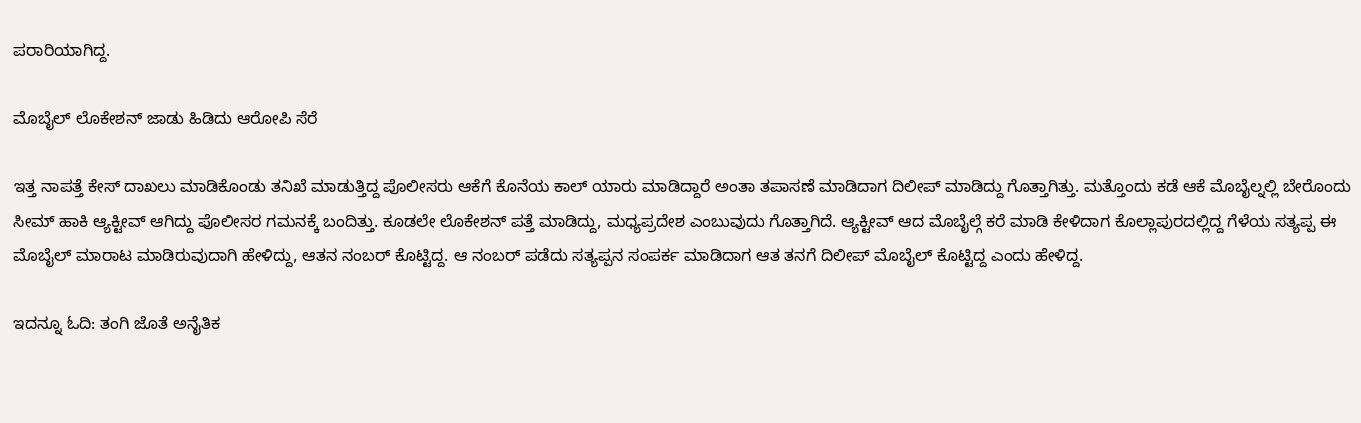ಪರಾರಿಯಾಗಿದ್ದ.

ಮೊಬೈಲ್ ಲೊಕೇಶನ್ ಜಾಡು ಹಿಡಿದು ಆರೋಪಿ ಸೆರೆ

ಇತ್ತ ನಾಪತ್ತೆ ಕೇಸ್ ದಾಖಲು ಮಾಡಿಕೊಂಡು ತನಿಖೆ ಮಾಡುತ್ತಿದ್ದ ಪೊಲೀಸರು ಆಕೆಗೆ ಕೊನೆಯ ಕಾಲ್ ಯಾರು ಮಾಡಿದ್ದಾರೆ ಅಂತಾ ತಪಾಸಣೆ ಮಾಡಿದಾಗ ದಿಲೀಪ್ ಮಾಡಿದ್ದು ಗೊತ್ತಾಗಿತ್ತು. ಮತ್ತೊಂದು ಕಡೆ ಆಕೆ ಮೊಬೈಲ್ನಲ್ಲಿ ಬೇರೊಂದು ಸೀಮ್ ಹಾಕಿ ಆ್ಯಕ್ಟೀವ್ ಆಗಿದ್ದು ಪೊಲೀಸರ ಗಮನಕ್ಕೆ ಬಂದಿತ್ತು. ಕೂಡಲೇ ಲೊಕೇಶನ್ ಪತ್ತೆ ಮಾಡಿದ್ದು, ಮಧ್ಯಪ್ರದೇಶ ಎಂಬುವುದು ಗೊತ್ತಾಗಿದೆ. ಆ್ಯಕ್ಟೀವ್ ಆದ ಮೊಬೈಲ್ಗೆ ಕರೆ ಮಾಡಿ ಕೇಳಿದಾಗ ಕೊಲ್ಲಾಪುರದಲ್ಲಿದ್ದ ಗೆಳೆಯ ಸತ್ಯಪ್ಪ ಈ‌ ಮೊಬೈಲ್ ಮಾರಾಟ ಮಾಡಿರುವುದಾಗಿ ಹೇಳಿದ್ದು, ಆತನ ನಂಬರ್ ಕೊಟ್ಟಿದ್ದ. ಆ ನಂಬರ್ ಪಡೆದು ಸತ್ಯಪ್ಪನ ಸಂಪರ್ಕ ಮಾಡಿದಾಗ ಆತ ತನಗೆ ದಿಲೀಪ್ ಮೊಬೈಲ್ ಕೊಟ್ಟಿದ್ದ ಎಂದು ಹೇಳಿದ್ದ.

ಇದನ್ನೂ ಓದಿ: ತಂಗಿ ಜೊತೆ ಅನೈತಿಕ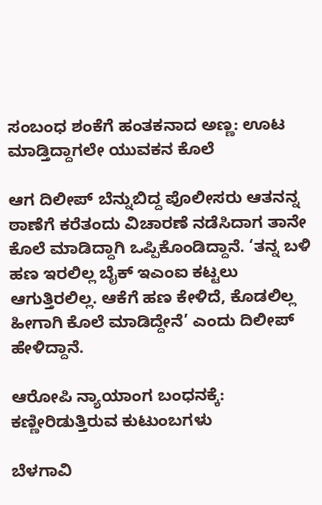ಸಂಬಂಧ ಶಂಕೆಗೆ ಹಂತಕನಾದ ಅಣ್ಣ: ಊಟ ಮಾಡ್ತಿದ್ದಾಗಲೇ ಯುವಕನ ಕೊಲೆ

ಆಗ ದಿಲೀಪ್ ಬೆನ್ನುಬಿದ್ದ ಪೊಲೀಸರು ಆತನನ್ನ ಠಾಣೆಗೆ ಕರೆತಂದು ವಿಚಾರಣೆ ನಡೆಸಿದಾಗ ತಾನೇ ಕೊಲೆ ಮಾಡಿದ್ದಾಗಿ ಒಪ್ಪಿಕೊಂಡಿದ್ದಾನೆ. ‘ತನ್ನ ಬಳಿ ಹಣ ಇರಲಿಲ್ಲ ಬೈಕ್ ಇಎಂಐ ಕಟ್ಟಲು ಆಗುತ್ತಿರಲಿಲ್ಲ. ಆಕೆಗೆ ಹಣ ಕೇಳಿದೆ, ಕೊಡಲಿಲ್ಲ ಹೀಗಾಗಿ ಕೊಲೆ ಮಾಡಿದ್ದೇನೆ’ ಎಂದು ದಿಲೀಪ್ ಹೇಳಿದ್ದಾನೆ.

ಆರೋಪಿ ನ್ಯಾಯಾಂಗ ಬಂಧನಕ್ಕೆ: ಕಣ್ಣೀರಿಡುತ್ತಿರುವ ಕುಟುಂಬಗಳು

ಬೆಳಗಾವಿ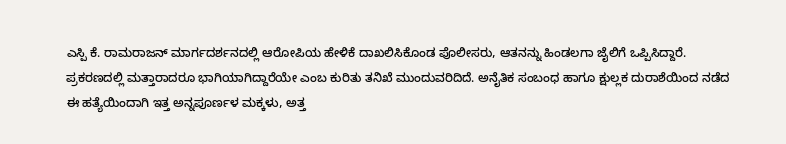ಎಸ್ಪಿ ಕೆ. ರಾಮರಾಜನ್ ಮಾರ್ಗದರ್ಶನದಲ್ಲಿ ಆರೋಪಿಯ ಹೇಳಿಕೆ ದಾಖಲಿಸಿಕೊಂಡ ಪೊಲೀಸರು, ಆತನನ್ನು ಹಿಂಡಲಗಾ ಜೈಲಿಗೆ ಒಪ್ಪಿಸಿದ್ದಾರೆ. ಪ್ರಕರಣದಲ್ಲಿ ಮತ್ತಾರಾದರೂ ಭಾಗಿಯಾಗಿದ್ದಾರೆಯೇ ಎಂಬ ಕುರಿತು ತನಿಖೆ ಮುಂದುವರಿದಿದೆ. ಅನೈತಿಕ ಸಂಬಂಧ ಹಾಗೂ ಕ್ಷುಲ್ಲಕ ದುರಾಶೆಯಿಂದ ನಡೆದ ಈ ಹತ್ಯೆಯಿಂದಾಗಿ ಇತ್ತ ಅನ್ನಪೂರ್ಣಳ ಮಕ್ಕಳು, ಅತ್ತ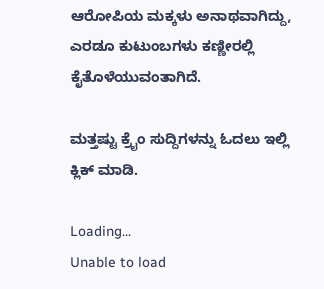ಆರೋಪಿಯ ಮಕ್ಕಳು ಅನಾಥವಾಗಿದ್ದು, ಎರಡೂ ಕುಟುಂಬಗಳು ಕಣ್ಣೀರಲ್ಲಿ ಕೈತೊಳೆಯುವಂತಾಗಿದೆ.

ಮತ್ತಷ್ಟು ಕ್ರೈಂ ಸುದ್ದಿಗಳನ್ನು ಓದಲು ಇಲ್ಲಿ ಕ್ಲಿಕ್ ಮಾಡಿ.

Loading...
Unable to load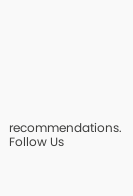recommendations.
Follow Us